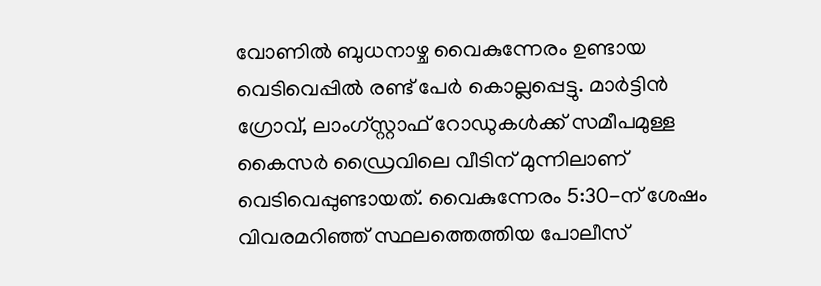വോണിൽ ബുധനാഴ്ച വൈകുന്നേരം ഉണ്ടായ വെടിവെപ്പിൽ രണ്ട് പേർ കൊല്ലപ്പെട്ടു. മാർട്ടിൻ ഗ്രോവ്, ലാംഗ്സ്റ്റാഫ് റോഡുകൾക്ക് സമീപമുള്ള കൈസർ ഡ്രൈവിലെ വീടിന് മുന്നിലാണ് വെടിവെപ്പുണ്ടായത്. വൈകുന്നേരം 5:30-ന് ശേഷം വിവരമറിഞ്ഞ് സ്ഥലത്തെത്തിയ പോലീസ്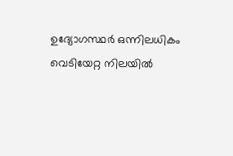ഉദ്യോഗസ്ഥർ ഒന്നിലധികം വെടിയേറ്റ നിലയിൽ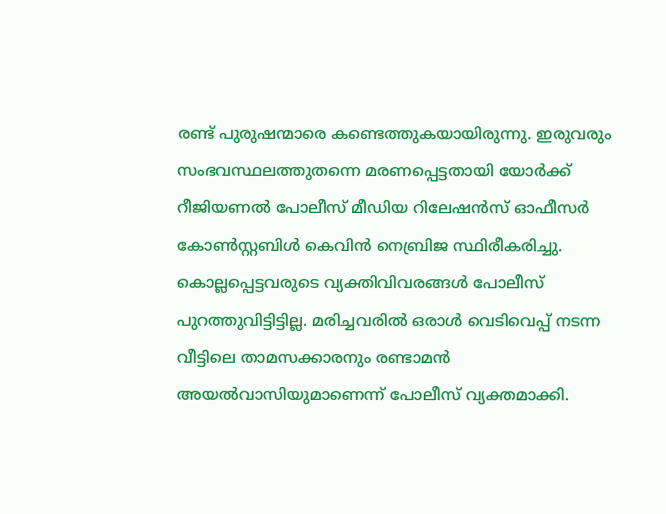രണ്ട് പുരുഷന്മാരെ കണ്ടെത്തുകയായിരുന്നു. ഇരുവരും സംഭവസ്ഥലത്തുതന്നെ മരണപ്പെട്ടതായി യോർക്ക് റീജിയണൽ പോലീസ് മീഡിയ റിലേഷൻസ് ഓഫീസർ കോൺസ്റ്റബിൾ കെവിൻ നെബ്രിജ സ്ഥിരീകരിച്ചു.
കൊല്ലപ്പെട്ടവരുടെ വ്യക്തിവിവരങ്ങൾ പോലീസ് പുറത്തുവിട്ടിട്ടില്ല. മരിച്ചവരിൽ ഒരാൾ വെടിവെപ്പ് നടന്ന വീട്ടിലെ താമസക്കാരനും രണ്ടാമൻ അയൽവാസിയുമാണെന്ന് പോലീസ് വ്യക്തമാക്കി.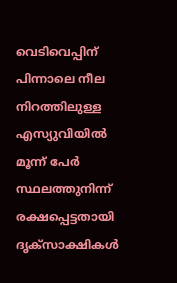വെടിവെപ്പിന് പിന്നാലെ നീല നിറത്തിലുള്ള എസ്യുവിയിൽ മൂന്ന് പേർ സ്ഥലത്തുനിന്ന് രക്ഷപ്പെട്ടതായി ദൃക്സാക്ഷികൾ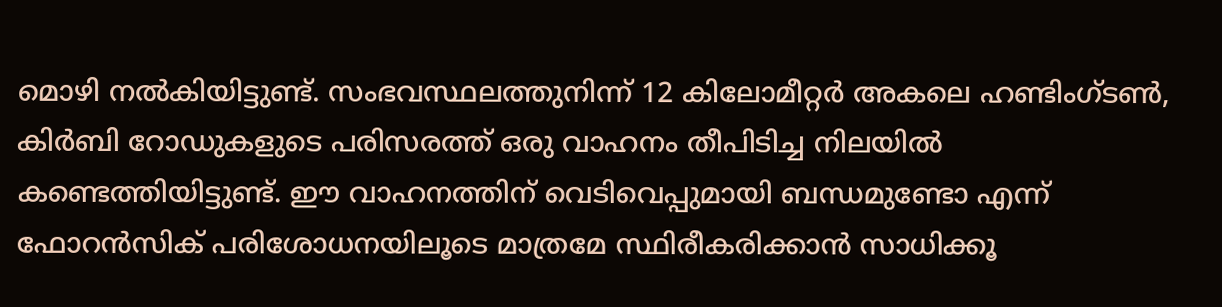മൊഴി നൽകിയിട്ടുണ്ട്. സംഭവസ്ഥലത്തുനിന്ന് 12 കിലോമീറ്റർ അകലെ ഹണ്ടിംഗ്ടൺ, കിർബി റോഡുകളുടെ പരിസരത്ത് ഒരു വാഹനം തീപിടിച്ച നിലയിൽ കണ്ടെത്തിയിട്ടുണ്ട്. ഈ വാഹനത്തിന് വെടിവെപ്പുമായി ബന്ധമുണ്ടോ എന്ന് ഫോറൻസിക് പരിശോധനയിലൂടെ മാത്രമേ സ്ഥിരീകരിക്കാൻ സാധിക്കൂ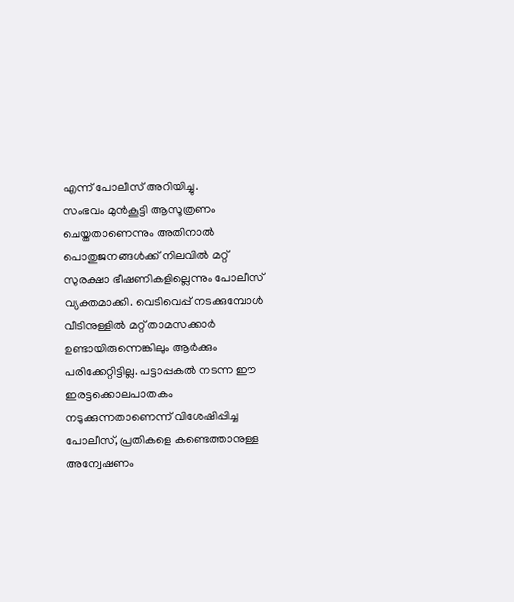എന്ന് പോലീസ് അറിയിച്ചു.
സംഭവം മുൻകൂട്ടി ആസൂത്രണം ചെയ്തതാണെന്നും അതിനാൽ പൊതുജനങ്ങൾക്ക് നിലവിൽ മറ്റ് സുരക്ഷാ ഭീഷണികളില്ലെന്നും പോലീസ് വ്യക്തമാക്കി. വെടിവെപ്പ് നടക്കുമ്പോൾ വീടിനുള്ളിൽ മറ്റ് താമസക്കാർ ഉണ്ടായിരുന്നെങ്കിലും ആർക്കും പരിക്കേറ്റിട്ടില്ല. പട്ടാപ്പകൽ നടന്ന ഈ ഇരട്ടക്കൊലപാതകം നടുക്കുന്നതാണെന്ന് വിശേഷിപ്പിച്ച പോലീസ്, പ്രതികളെ കണ്ടെത്താനുള്ള അന്വേഷണം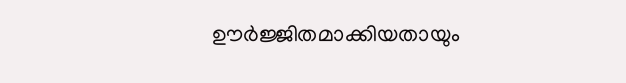ഊർജ്ജിതമാക്കിയതായും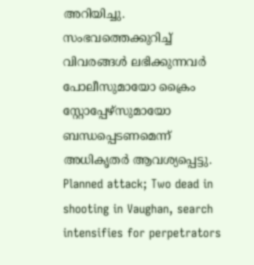അറിയിച്ചു. സംഭവത്തെക്കുറിച്ച് വിവരങ്ങൾ ലഭിക്കുന്നവർ പോലീസുമായോ ക്രൈം സ്റ്റോപ്പേഴ്സുമായോ ബന്ധപ്പെടണമെന്ന് അധികൃതർ ആവശ്യപ്പെട്ടു.
Planned attack; Two dead in shooting in Vaughan, search intensifies for perpetrators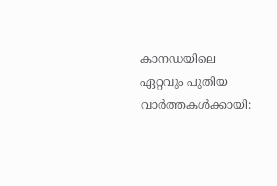കാനഡയിലെ ഏറ്റവും പുതിയ വാർത്തകൾക്കായി: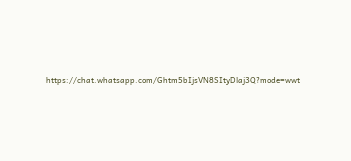https://chat.whatsapp.com/Ghtm5bIjsVN8SItyDlaj3Q?mode=wwt